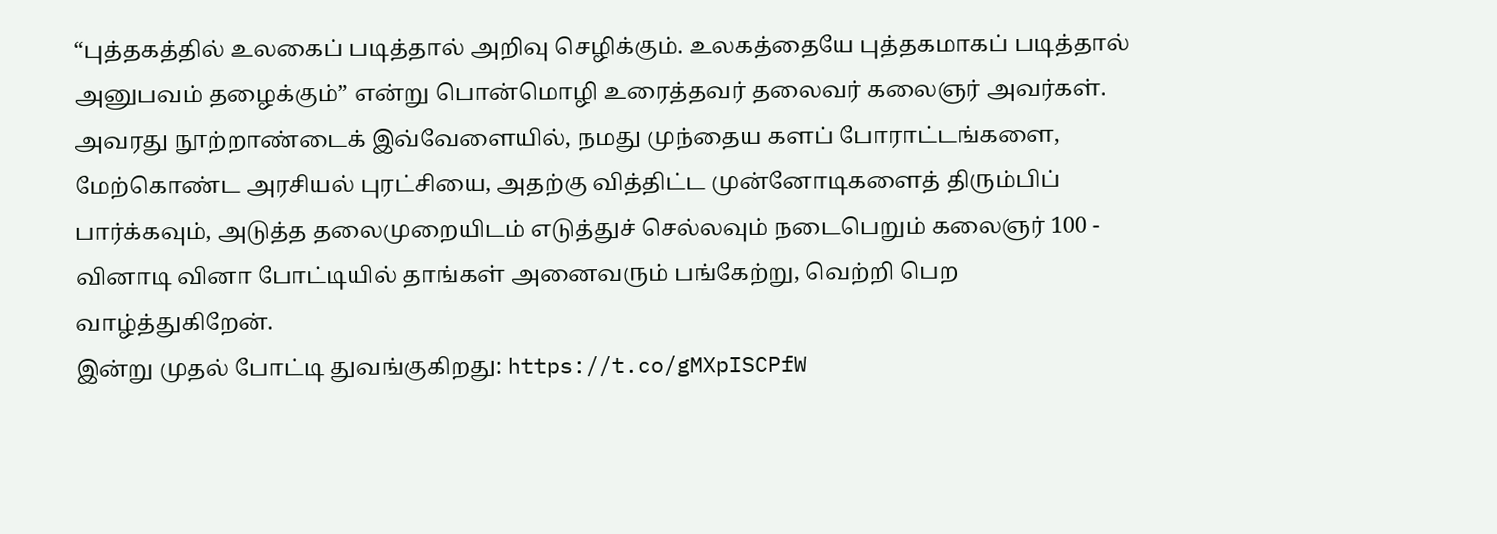“புத்தகத்தில் உலகைப் படித்தால் அறிவு செழிக்கும். உலகத்தையே புத்தகமாகப் படித்தால் அனுபவம் தழைக்கும்” என்று பொன்மொழி உரைத்தவர் தலைவர் கலைஞர் அவர்கள்.
அவரது நூற்றாண்டைக் இவ்வேளையில், நமது முந்தைய களப் போராட்டங்களை, மேற்கொண்ட அரசியல் புரட்சியை, அதற்கு வித்திட்ட முன்னோடிகளைத் திரும்பிப் பார்க்கவும், அடுத்த தலைமுறையிடம் எடுத்துச் செல்லவும் நடைபெறும் கலைஞர் 100 - வினாடி வினா போட்டியில் தாங்கள் அனைவரும் பங்கேற்று, வெற்றி பெற வாழ்த்துகிறேன்.
இன்று முதல் போட்டி துவங்குகிறது: https://t.co/gMXpISCPfW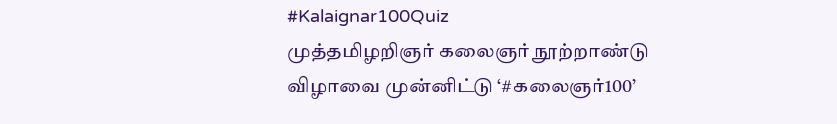#Kalaignar100Quiz
முத்தமிழறிஞர் கலைஞர் நூற்றாண்டு விழாவை முன்னிட்டு ‘#கலைஞர்100’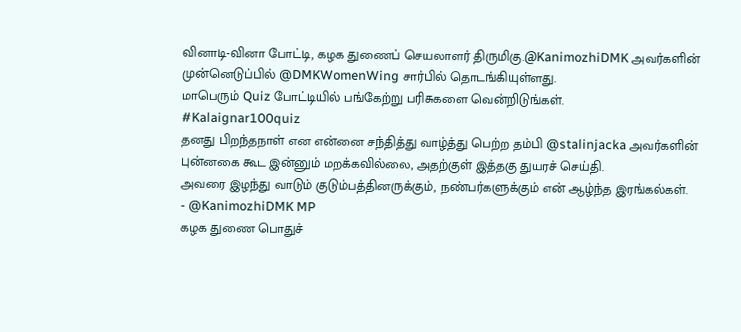வினாடி-வினா போட்டி, கழக துணைப் செயலாளர் திருமிகு.@KanimozhiDMK அவர்களின் முன்னெடுப்பில் @DMKWomenWing சார்பில் தொடங்கியுள்ளது.
மாபெரும் Quiz போட்டியில் பங்கேற்று பரிசுகளை வென்றிடுங்கள்.
#Kalaignar100quiz
தனது பிறந்தநாள் என என்னை சந்தித்து வாழ்த்து பெற்ற தம்பி @stalinjacka அவர்களின் புன்னகை கூட இன்னும் மறக்கவில்லை, அதற்குள் இத்தகு துயரச் செய்தி.
அவரை இழந்து வாடும் குடும்பத்தினருக்கும், நண்பர்களுக்கும் என் ஆழ்ந்த இரங்கல்கள்.
- @KanimozhiDMK MP
கழக துணை பொதுச்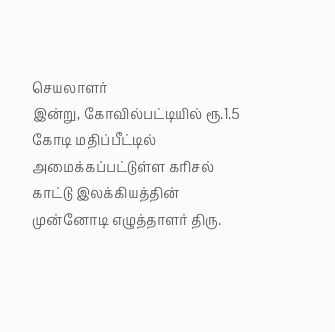செயலாளர்
இன்று, கோவில்பட்டியில் ரூ.1.5 கோடி மதிப்பீட்டில் அமைக்கப்பட்டுள்ள கரிசல் காட்டு இலக்கியத்தின் முன்னோடி எழுத்தாளர் திரு.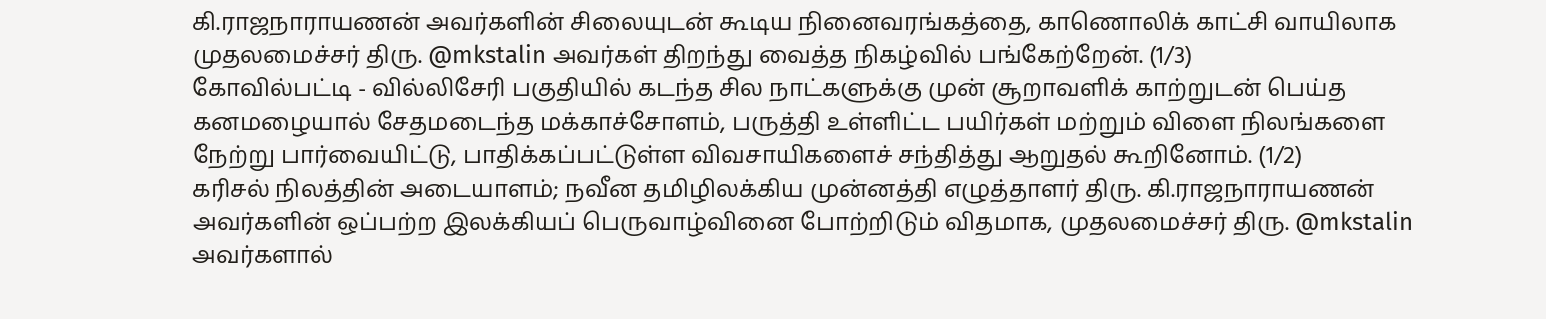கி.ராஜநாராயணன் அவர்களின் சிலையுடன் கூடிய நினைவரங்கத்தை, காணொலிக் காட்சி வாயிலாக முதலமைச்சர் திரு. @mkstalin அவர்கள் திறந்து வைத்த நிகழ்வில் பங்கேற்றேன். (1/3)
கோவில்பட்டி - வில்லிசேரி பகுதியில் கடந்த சில நாட்களுக்கு முன் சூறாவளிக் காற்றுடன் பெய்த கனமழையால் சேதமடைந்த மக்காச்சோளம், பருத்தி உள்ளிட்ட பயிர்கள் மற்றும் விளை நிலங்களை நேற்று பார்வையிட்டு, பாதிக்கப்பட்டுள்ள விவசாயிகளைச் சந்தித்து ஆறுதல் கூறினோம். (1/2)
கரிசல் நிலத்தின் அடையாளம்; நவீன தமிழிலக்கிய முன்னத்தி எழுத்தாளர் திரு. கி.ராஜநாராயணன் அவர்களின் ஒப்பற்ற இலக்கியப் பெருவாழ்வினை போற்றிடும் விதமாக, முதலமைச்சர் திரு. @mkstalin அவர்களால்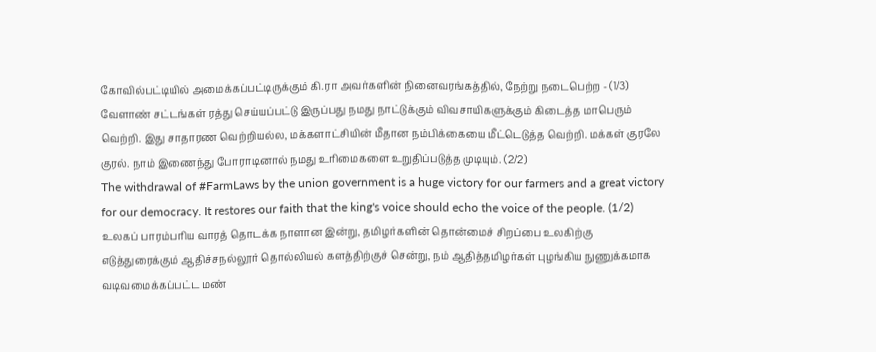கோவில்பட்டியில் அமைக்கப்பட்டிருக்கும் கி.ரா அவர்களின் நினைவரங்கத்தில், நேற்று நடைபெற்ற - (1/3)
வேளாண் சட்டங்கள் ரத்து செய்யப்பட்டு இருப்பது நமது நாட்டுக்கும் விவசாயிகளுக்கும் கிடைத்த மாபெரும் வெற்றி. இது சாதாரண வெற்றியல்ல, மக்களாட்சியின் மீதான நம்பிக்கையை மீட்டெடுத்த வெற்றி. மக்கள் குரலே குரல். நாம் இணைந்து போராடினால் நமது உரிமைகளை உறுதிப்படுத்த முடியும். (2/2)
The withdrawal of #FarmLaws by the union government is a huge victory for our farmers and a great victory for our democracy. It restores our faith that the king's voice should echo the voice of the people. (1/2)
உலகப் பாரம்பரிய வாரத் தொடக்க நாளான இன்று, தமிழர்களின் தொன்மைச் சிறப்பை உலகிற்கு எடுத்துரைக்கும் ஆதிச்சநல்லூர் தொல்லியல் களத்திற்குச் சென்று, நம் ஆதித்தமிழர்கள் புழங்கிய நுணுக்கமாக வடிவமைக்கப்பட்ட மண்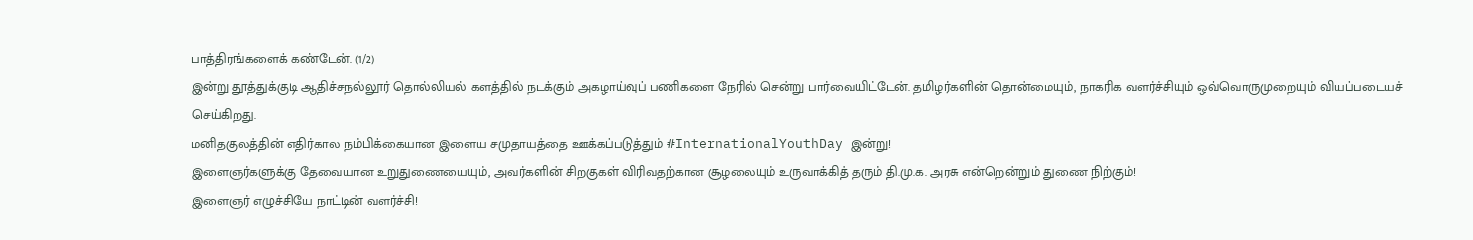பாத்திரங்களைக் கண்டேன். (1/2)
இன்று தூத்துக்குடி ஆதிச்சநல்லூர் தொல்லியல் களத்தில் நடக்கும் அகழாய்வுப் பணிகளை நேரில் சென்று பார்வையிட்டேன். தமிழர்களின் தொன்மையும், நாகரிக வளர்ச்சியும் ஒவ்வொருமுறையும் வியப்படையச் செய்கிறது.
மனிதகுலத்தின் எதிர்கால நம்பிக்கையான இளைய சமுதாயத்தை ஊக்கப்படுத்தும் #InternationalYouthDay இன்று!
இளைஞர்களுக்கு தேவையான உறுதுணையையும், அவர்களின் சிறகுகள் விரிவதற்கான சூழலையும் உருவாக்கித் தரும் தி.மு.க. அரசு என்றென்றும் துணை நிற்கும்!
இளைஞர் எழுச்சியே நாட்டின் வளர்ச்சி!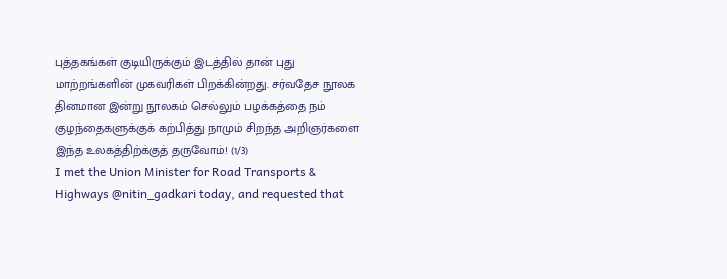புத்தகங்கள் குடியிருக்கும் இடத்தில் தான் புது மாற்றங்களின் முகவரிகள் பிறக்கின்றது. சர்வதேச நூலக தினமான இன்று நூலகம் செல்லும் பழக்கத்தை நம் குழந்தைகளுக்குக் கற்பித்து நாமும் சிறந்த அறிஞர்களை இந்த உலகத்திற்க்குத் தருவோம்! (1/3)
I met the Union Minister for Road Transports & Highways @nitin_gadkari today, and requested that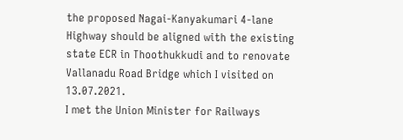the proposed Nagai-Kanyakumari 4-lane Highway should be aligned with the existing state ECR in Thoothukkudi and to renovate Vallanadu Road Bridge which I visited on 13.07.2021.
I met the Union Minister for Railways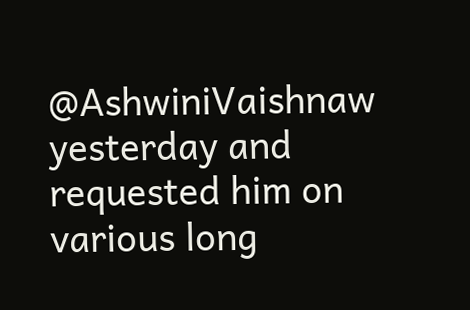@AshwiniVaishnaw yesterday and requested him on various long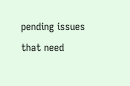pending issues that need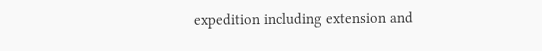expedition including extension and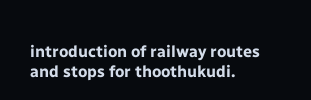introduction of railway routes and stops for thoothukudi.